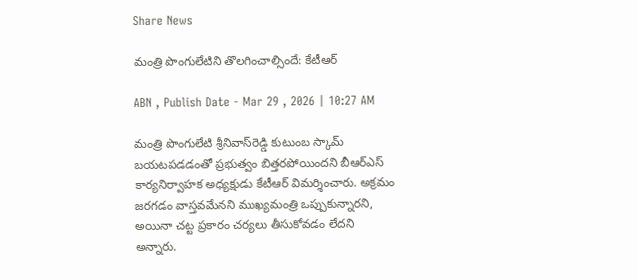Share News

మంత్రి పొంగులేటిని తొలగించాల్సిందే: కేటీఆర్

ABN , Publish Date - Mar 29 , 2026 | 10:27 AM

మంత్రి పొంగులేటి శ్రీనివాస్‌రెడ్డి కుటుంబ స్కామ్ బయటపడడంతో ప్రభుత్వం బిత్తరపోయిందని బీఆర్‌ఎస్ కార్యనిర్వాహక అధ్యక్షుడు కేటీఆర్ విమర్శించారు. అక్రమం జరగడం వాస్తవమేనని ముఖ్యమంత్రి ఒప్పుకున్నారని, అయినా చట్ట ప్రకారం చర్యలు తీసుకోవడం లేదని అన్నారు.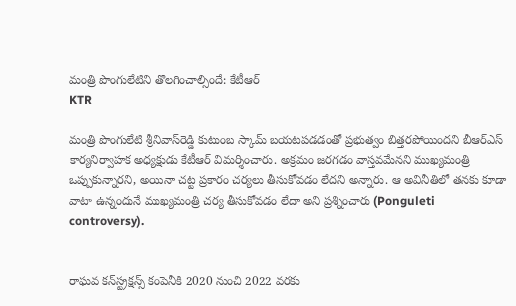మంత్రి పొంగులేటిని తొలగించాల్సిందే: కేటీఆర్
KTR

మంత్రి పొంగులేటి శ్రీనివాస్‌రెడ్డి కుటుంబ స్కామ్ బయటపడడంతో ప్రభుత్వం బిత్తరపోయిందని బీఆర్‌ఎస్ కార్యనిర్వాహక అధ్యక్షుడు కేటీఆర్ విమర్శించారు. అక్రమం జరగడం వాస్తవమేనని ముఖ్యమంత్రి ఒప్పుకున్నారని, అయినా చట్ట ప్రకారం చర్యలు తీసుకోవడం లేదని అన్నారు. ఆ అవినీతిలో తనకు కూడా వాటా ఉన్నందునే ముఖ్యమంత్రి చర్య తీసుకోవడం లేదా అని ప్రశ్నించారు (Ponguleti controversy).


రాఘవ కన్‌స్ట్రక్షన్స్ కంపెనీకి 2020 నుంచి 2022 వరకు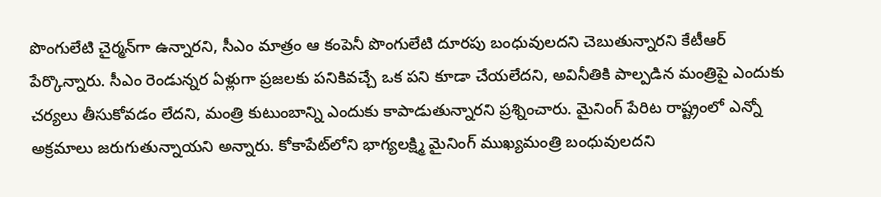పొంగులేటి చైర్మన్‌గా ఉన్నారని, సీఎం మాత్రం ఆ కంపెనీ పొంగులేటి దూరపు బంధువులదని చెబుతున్నారని కేటీఆర్ పేర్కొన్నారు. సీఎం రెండున్నర ఏళ్లుగా ప్రజలకు పనికివచ్చే ఒక పని కూడా చేయలేదని, అవినీతికి పాల్పడిన మంత్రిపై ఎందుకు చర్యలు తీసుకోవడం లేదని, మంత్రి కుటుంబాన్ని ఎందుకు కాపాడుతున్నారని ప్రశ్నించారు. మైనింగ్ పేరిట రాష్ట్రంలో ఎన్నో అక్రమాలు జరుగుతున్నాయని అన్నారు. కోకాపేట్‌లోని భాగ్యలక్ష్మి మైనింగ్ ముఖ్యమంత్రి బంధువులదని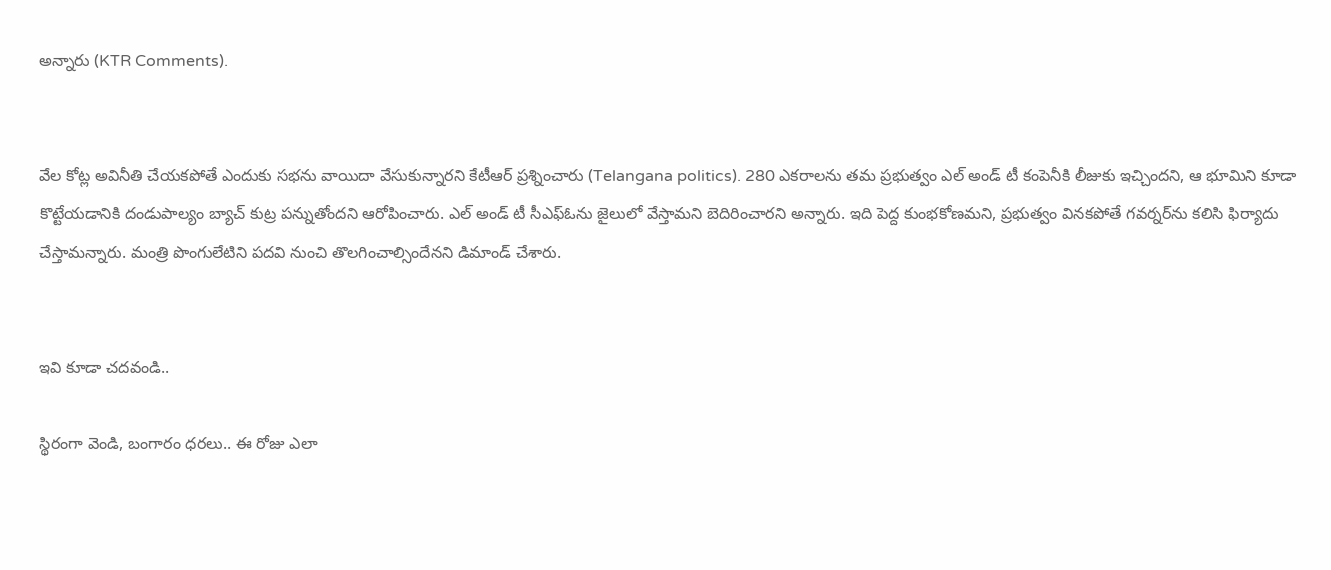అన్నారు (KTR Comments).


వేల కోట్ల అవినీతి చేయకపోతే ఎందుకు సభను వాయిదా వేసుకున్నారని కేటీఆర్ ప్రశ్నించారు (Telangana politics). 280 ఎకరాలను తమ ప్రభుత్వం ఎల్ అండ్ టీ కంపెనీకి లీజుకు ఇచ్చిందని, ఆ భూమిని కూడా కొట్టేయడానికి దండుపాల్యం బ్యాచ్ కుట్ర పన్నుతోందని ఆరోపించారు. ఎల్ అండ్ టీ సీఎఫ్‌ఓను జైలులో వేస్తామని బెదిరించారని అన్నారు. ఇది పెద్ద కుంభకోణమని, ప్రభుత్వం వినకపోతే గవర్నర్‌ను కలిసి ఫిర్యాదు చేస్తామన్నారు. మంత్రి పొంగులేటిని పదవి నుంచి తొలగించాల్సిందేనని డిమాండ్ చేశారు.


ఇవి కూడా చదవండి..

స్థిరంగా వెండి, బంగారం ధరలు.. ఈ రోజు ఎలా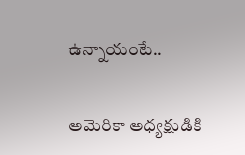ఉన్నాయంటే..


అమెరికా అధ్యక్షుడికి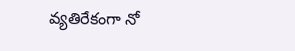వ్యతిరేకంగా నో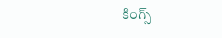కింగ్స్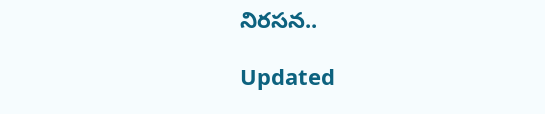నిరసన..

Updated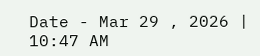Date - Mar 29 , 2026 | 10:47 AM